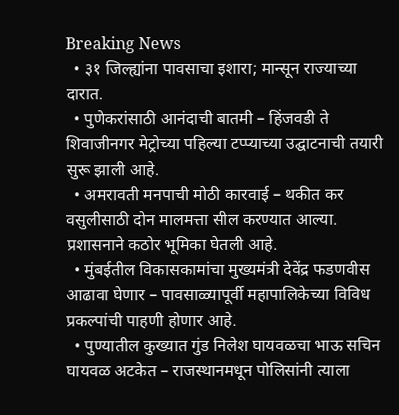Breaking News
  • ३१ जिल्ह्यांना पावसाचा इशारा; मान्सून राज्याच्या दारात.
  • पुणेकरांसाठी आनंदाची बातमी – हिंजवडी ते शिवाजीनगर मेट्रोच्या पहिल्या टप्प्याच्या उद्घाटनाची तयारी सुरू झाली आहे.
  • अमरावती मनपाची मोठी कारवाई – थकीत कर वसुलीसाठी दोन मालमत्ता सील करण्यात आल्या. प्रशासनाने कठोर भूमिका घेतली आहे.
  • मुंबईतील विकासकामांचा मुख्यमंत्री देवेंद्र फडणवीस आढावा घेणार – पावसाळ्यापूर्वी महापालिकेच्या विविध प्रकल्पांची पाहणी होणार आहे.
  • पुण्यातील कुख्यात गुंड निलेश घायवळचा भाऊ सचिन घायवळ अटकेत – राजस्थानमधून पोलिसांनी त्याला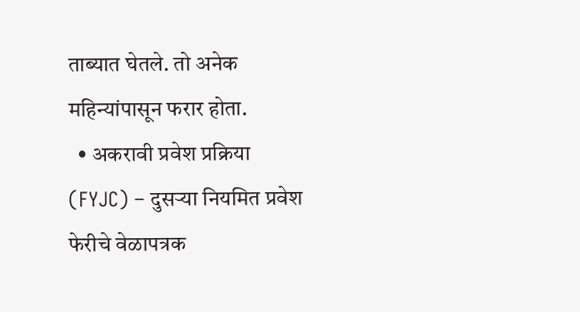ताब्यात घेतले. तो अनेक महिन्यांपासून फरार होता.
  • अकरावी प्रवेश प्रक्रिया (FYJC) – दुसऱ्या नियमित प्रवेश फेरीचे वेळापत्रक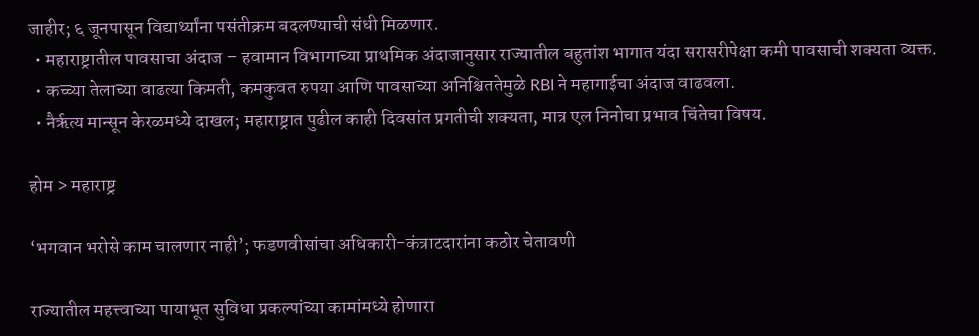जाहीर; ६ जूनपासून विद्यार्थ्यांना पसंतीक्रम बदलण्याची संधी मिळणार.
  • महाराष्ट्रातील पावसाचा अंदाज – हवामान विभागाच्या प्राथमिक अंदाजानुसार राज्यातील बहुतांश भागात यंदा सरासरीपेक्षा कमी पावसाची शक्यता व्यक्त.
  • कच्च्या तेलाच्या वाढत्या किमती, कमकुवत रुपया आणि पावसाच्या अनिश्चिततेमुळे RBI ने महागाईचा अंदाज वाढवला.
  • नैर्ऋत्य मान्सून केरळमध्ये दाखल; महाराष्ट्रात पुढील काही दिवसांत प्रगतीची शक्यता, मात्र एल निनोचा प्रभाव चिंतेचा विषय.

होम > महाराष्ट्र

‘भगवान भरोसे काम चालणार नाही’; फडणवीसांचा अधिकारी-कंत्राटदारांना कठोर चेतावणी

राज्यातील महत्त्वाच्या पायाभूत सुविधा प्रकल्पांच्या कामांमध्ये होणारा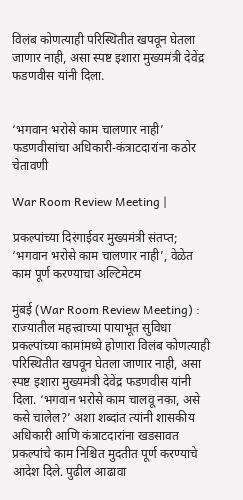विलंब कोणत्याही परिस्थितीत खपवून घेतला जाणार नाही, असा स्पष्ट इशारा मुख्यमंत्री देवेंद्र फडणवीस यांनी दिला.


‘भगवान भरोसे काम चालणार नाही’ फडणवीसांचा अधिकारी-कंत्राटदारांना कठोर चेतावणी

War Room Review Meeting |

प्रकल्पांच्या दिरंगाईवर मुख्यमंत्री संतप्त; ‘भगवान भरोसे काम चालणार नाही’, वेळेत काम पूर्ण करण्याचा अल्टिमेटम

मुंबई (War Room Review Meeting) : राज्यातील महत्त्वाच्या पायाभूत सुविधा प्रकल्पांच्या कामांमध्ये होणारा विलंब कोणत्याही परिस्थितीत खपवून घेतला जाणार नाही, असा स्पष्ट इशारा मुख्यमंत्री देवेंद्र फडणवीस यांनी दिला. ‘भगवान भरोसे काम चालवू नका, असे कसे चालेल?’ अशा शब्दांत त्यांनी शासकीय अधिकारी आणि कंत्राटदारांना खडसावत प्रकल्पांचे काम निश्चित मुदतीत पूर्ण करण्याचे आदेश दिले. पुढील आढावा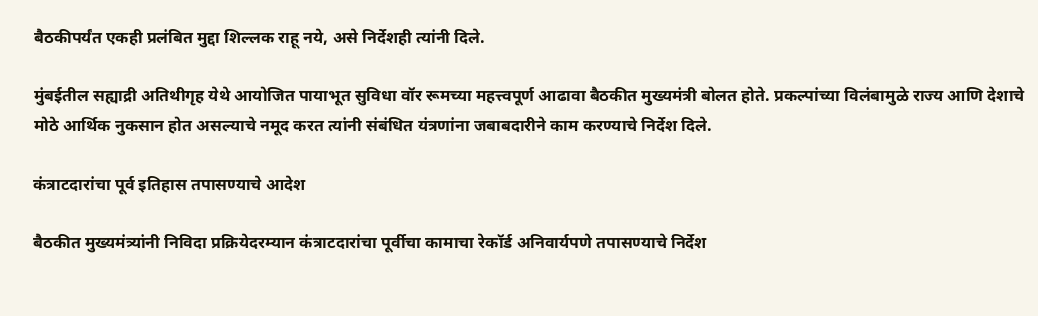बैठकीपर्यंत एकही प्रलंबित मुद्दा शिल्लक राहू नये, असे निर्देशही त्यांनी दिले.

मुंबईतील सह्याद्री अतिथीगृह येथे आयोजित पायाभूत सुविधा वॉर रूमच्या महत्त्वपूर्ण आढावा बैठकीत मुख्यमंत्री बोलत होते. प्रकल्पांच्या विलंबामुळे राज्य आणि देशाचे मोठे आर्थिक नुकसान होत असल्याचे नमूद करत त्यांनी संबंधित यंत्रणांना जबाबदारीने काम करण्याचे निर्देश दिले.

कंत्राटदारांचा पूर्व इतिहास तपासण्याचे आदेश

बैठकीत मुख्यमंत्र्यांनी निविदा प्रक्रियेदरम्यान कंत्राटदारांचा पूर्वीचा कामाचा रेकॉर्ड अनिवार्यपणे तपासण्याचे निर्देश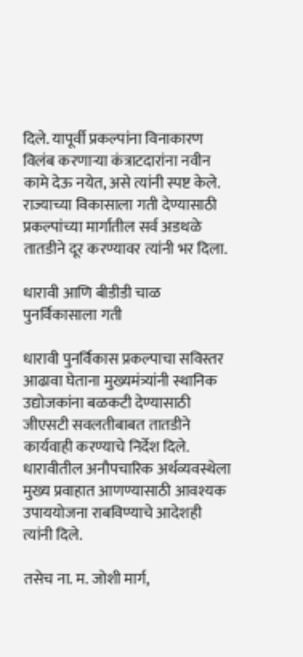दिले. यापूर्वी प्रकल्पांना विनाकारण विलंब करणाऱ्या कंत्राटदारांना नवीन कामे देऊ नयेत, असे त्यांनी स्पष्ट केले. राज्याच्या विकासाला गती देण्यासाठी प्रकल्पांच्या मार्गातील सर्व अडथळे तातडीने दूर करण्यावर त्यांनी भर दिला.

धारावी आणि बीडीडी चाळ पुनर्विकासाला गती

धारावी पुनर्विकास प्रकल्पाचा सविस्तर आढावा घेताना मुख्यमंत्र्यांनी स्थानिक उद्योजकांना बळकटी देण्यासाठी जीएसटी सवलतीबाबत तातडीने कार्यवाही करण्याचे निर्देश दिले. धारावीतील अनौपचारिक अर्थव्यवस्थेला मुख्य प्रवाहात आणण्यासाठी आवश्यक उपाययोजना राबविण्याचे आदेशही त्यांनी दिले.

तसेच ना. म. जोशी मार्ग,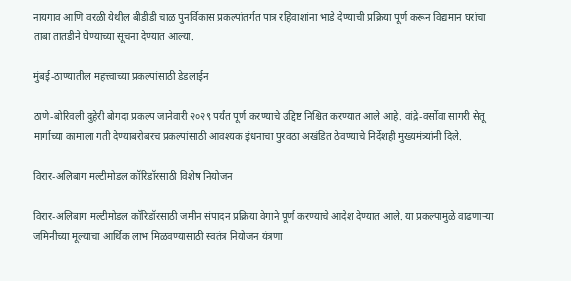नायगाव आणि वरळी येथील बीडीडी चाळ पुनर्विकास प्रकल्पांतर्गत पात्र रहिवाशांना भाडे देण्याची प्रक्रिया पूर्ण करून विद्यमान घरांचा ताबा तातडीने घेण्याच्या सूचना देण्यात आल्या.

मुंबई-ठाण्यातील महत्त्वाच्या प्रकल्पांसाठी डेडलाईन

ठाणे-बोरिवली दुहेरी बोगदा प्रकल्प जानेवारी २०२९ पर्यंत पूर्ण करण्याचे उद्दिष्ट निश्चित करण्यात आले आहे. वांद्रे-वर्सोवा सागरी सेतू मार्गाच्या कामाला गती देण्याबरोबरच प्रकल्पांसाठी आवश्यक इंधनाचा पुरवठा अखंडित ठेवण्याचे निर्देशही मुख्यमंत्र्यांनी दिले.

विरार-अलिबाग मल्टीमोडल कॉरिडॉरसाठी विशेष नियोजन

विरार-अलिबाग मल्टीमोडल कॉरिडॉरसाठी जमीन संपादन प्रक्रिया वेगाने पूर्ण करण्याचे आदेश देण्यात आले. या प्रकल्पामुळे वाढणाऱ्या जमिनीच्या मूल्याचा आर्थिक लाभ मिळवण्यासाठी स्वतंत्र नियोजन यंत्रणा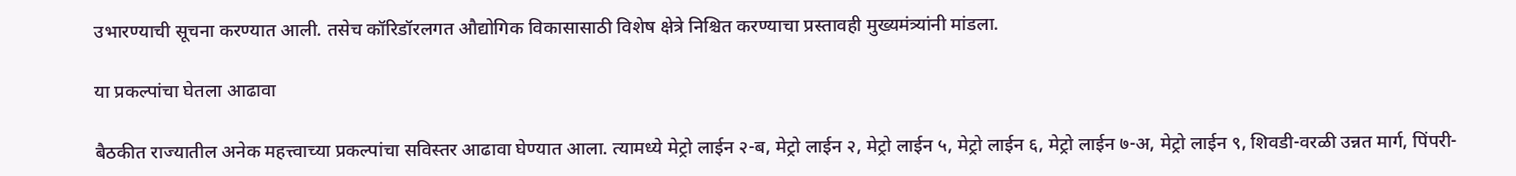उभारण्याची सूचना करण्यात आली. तसेच कॉरिडॉरलगत औद्योगिक विकासासाठी विशेष क्षेत्रे निश्चित करण्याचा प्रस्तावही मुख्यमंत्र्यांनी मांडला.

या प्रकल्पांचा घेतला आढावा

बैठकीत राज्यातील अनेक महत्त्वाच्या प्रकल्पांचा सविस्तर आढावा घेण्यात आला. त्यामध्ये मेट्रो लाईन २-ब, मेट्रो लाईन २, मेट्रो लाईन ५, मेट्रो लाईन ६, मेट्रो लाईन ७-अ, मेट्रो लाईन ९, शिवडी-वरळी उन्नत मार्ग, पिंपरी-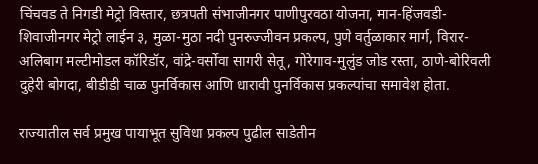चिंचवड ते निगडी मेट्रो विस्तार, छत्रपती संभाजीनगर पाणीपुरवठा योजना, मान-हिंजवडी-शिवाजीनगर मेट्रो लाईन ३, मुळा-मुठा नदी पुनरुज्जीवन प्रकल्प, पुणे वर्तुळाकार मार्ग, विरार-अलिबाग मल्टीमोडल कॉरिडॉर, वांद्रे-वर्सोवा सागरी सेतू, गोरेगाव-मुलुंड जोड रस्ता, ठाणे-बोरिवली दुहेरी बोगदा, बीडीडी चाळ पुनर्विकास आणि धारावी पुनर्विकास प्रकल्पांचा समावेश होता.

राज्यातील सर्व प्रमुख पायाभूत सुविधा प्रकल्प पुढील साडेतीन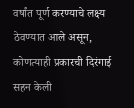वर्षांत पूर्ण करण्याचे लक्ष्य ठेवण्यात आले असून, कोणत्याही प्रकारची दिरंगाई सहन केली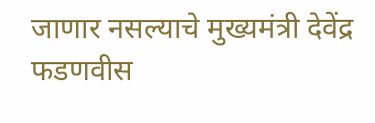जाणार नसल्याचे मुख्यमंत्री देवेंद्र फडणवीस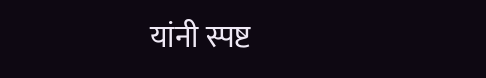यांनी स्पष्ट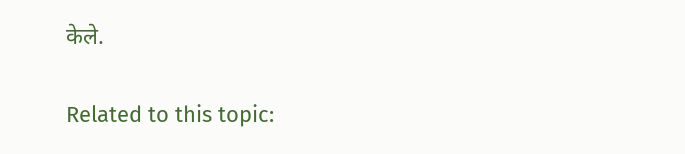केले.

Related to this topic: